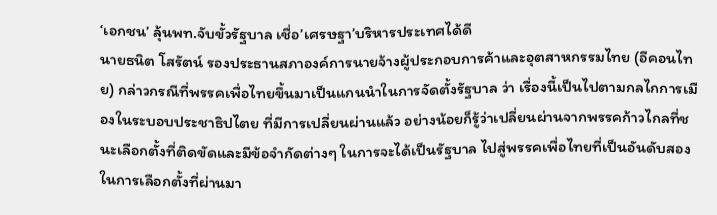‘เอกชน’ ลุ้นพท.จับขั้วรัฐบาล เชื่อ’เศรษฐา’บริหารประเทศได้ดี
นายธนิต โสรัตน์ รองประธานสภาองค์การนายจ้างผู้ประกอบการค้าและอุตสาหกรรมไทย (อีคอนไทย) กล่าวกรณีที่พรรคเพื่อไทยขึ้นมาเป็นแกนนำในการจัดตั้งรัฐบาล ว่า เรื่องนี้เป็นไปตามกลไกการเมืองในระบอบประชาธิปไตย ที่มีการเปลี่ยนผ่านแล้ว อย่างน้อยก็รู้ว่าเปลี่ยนผ่านจากพรรคก้าวไกลที่ชนะเลือกตั้งที่ติดขัดและมีข้อจำกัดต่างๆ ในการจะได้เป็นรัฐบาล ไปสู่พรรคเพื่อไทยที่เป็นอันดับสองในการเลือกตั้งที่ผ่านมา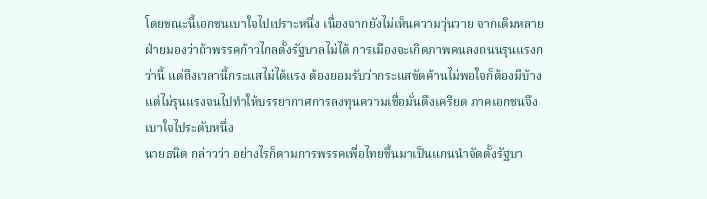โดยขณะนี้เอกชนเบาใจไปเปราะหนึ่ง เนื่องจากยังไม่เห็นความวุ่นวาย จากเดิมหลายฝ่ายมองว่าถ้าพรรคก้าวไกลตั้งรัฐบาลไม่ได้ การเมืองจะเกิดภาพคนลงถนนรุนแรงกว่านี้ แต่ถึงเวลานี้กระแสไม่ได้แรง ต้องยอมรับว่ากระแสขัดค้านไม่พอใจก็ต้องมีบ้าง แต่ไม่รุนแรงจนไปทำให้บรรยากาศการลงทุนความเชื่อมั่นตึงเครียด ภาคเอกชนจึงเบาใจไประดับหนึ่ง
นายธนิต กล่าวว่า อย่างไรก็ตามการพรรคเพื่อไทยขึ้นมาเป็นแกนนำจัดตั้งรัฐบา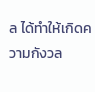ล ได้ทำให้เกิดความกังวล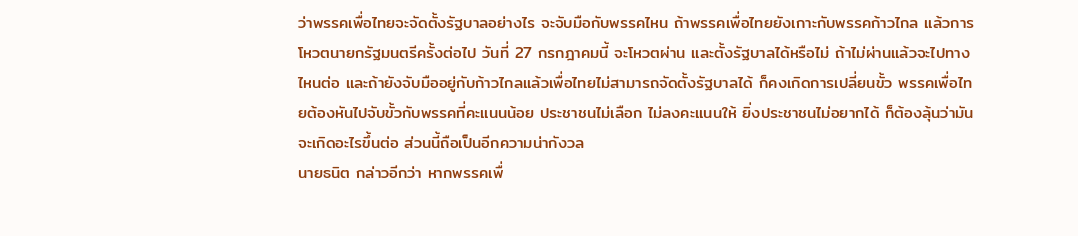ว่าพรรคเพื่อไทยจะจัดตั้งรัฐบาลอย่างไร จะจับมือกับพรรคไหน ถ้าพรรคเพื่อไทยยังเกาะกับพรรคก้าวไกล แล้วการโหวตนายกรัฐมนตรีครั้งต่อไป วันที่ 27 กรกฎาคมนี้ จะโหวตผ่าน และตั้งรัฐบาลได้หรือไม่ ถ้าไม่ผ่านแล้วจะไปทางไหนต่อ และถ้ายังจับมืออยู่กับก้าวไกลแล้วเพื่อไทยไม่สามารถจัดตั้งรัฐบาลได้ ก็คงเกิดการเปลี่ยนขั้ว พรรคเพื่อไทยต้องหันไปจับขั้วกับพรรคที่คะแนนน้อย ประชาชนไม่เลือก ไม่ลงคะแนนให้ ยิ่งประชาชนไม่อยากได้ ก็ต้องลุ้นว่ามันจะเกิดอะไรขึ้นต่อ ส่วนนี้ถือเป็นอีกความน่ากังวล
นายธนิต กล่าวอีกว่า หากพรรคเพื่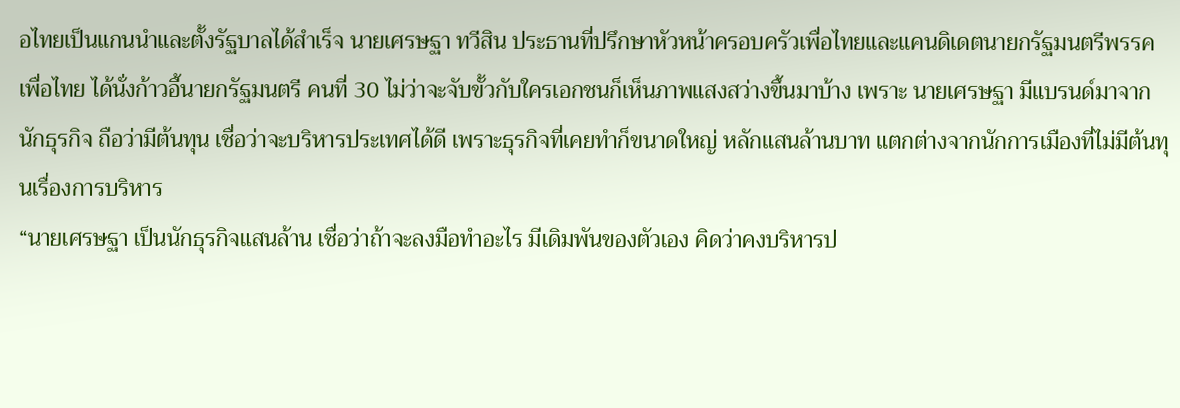อไทยเป็นแกนนำและตั้งรัฐบาลได้สำเร็จ นายเศรษฐา ทวีสิน ประธานที่ปรึกษาหัวหน้าครอบครัวเพื่อไทยและแคนดิเดตนายกรัฐมนตรีพรรคเพื่อไทย ได้นั่งก้าวอี้นายกรัฐมนตรี คนที่ 30 ไม่ว่าจะจับขั้วกับใครเอกชนก็เห็นภาพแสงสว่างขึ้นมาบ้าง เพราะ นายเศรษฐา มีแบรนด์มาจากนักธุรกิจ ถือว่ามีต้นทุน เชื่อว่าจะบริหารประเทศได้ดี เพราะธุรกิจที่เคยทำก็ขนาดใหญ่ หลักแสนล้านบาท แตกต่างจากนักการเมืองที่ไม่มีต้นทุนเรื่องการบริหาร
“นายเศรษฐา เป็นนักธุรกิจแสนล้าน เชื่อว่าถ้าจะลงมือทำอะไร มีเดิมพันของตัวเอง คิดว่าคงบริหารป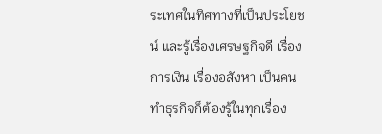ระเทศในทิศทางที่เป็นประโยชน์ และรู้เรื่องเศรษฐกิจดี เรื่องการเงิน เรื่องอสังหา เป็นคนทำธุรกิจก็ต้องรู้ในทุกเรื่อง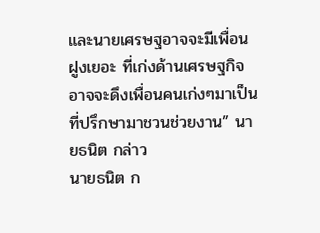และนายเศรษฐอาจจะมีเพื่อนฝูงเยอะ ที่เก่งด้านเศรษฐกิจ อาจจะดึงเพื่อนคนเก่งๆมาเป็นที่ปรึกษามาชวนช่วยงาน” นายธนิต กล่าว
นายธนิต ก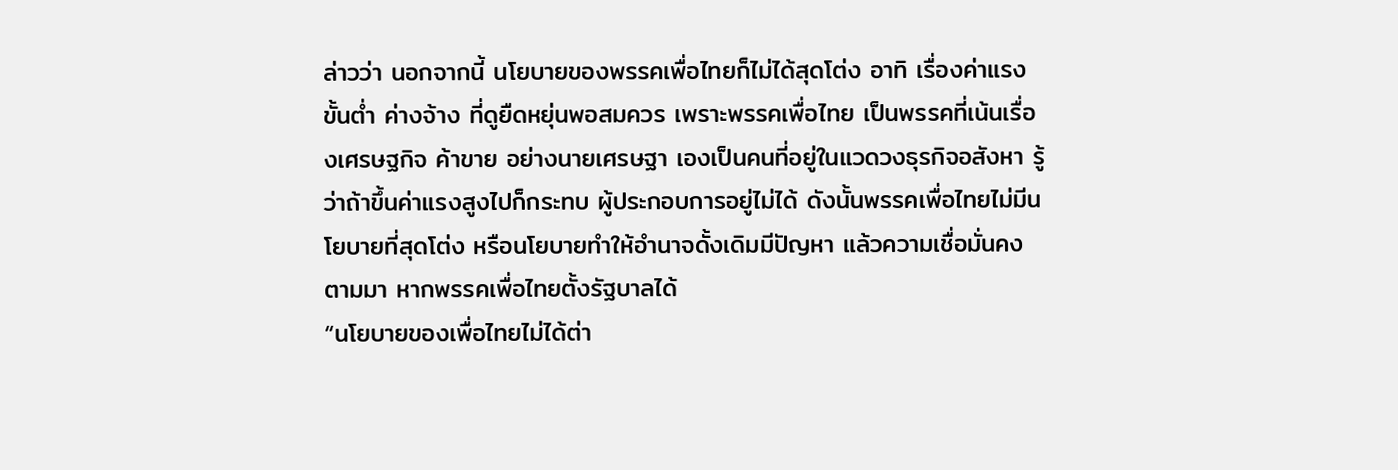ล่าวว่า นอกจากนี้ นโยบายของพรรคเพื่อไทยก็ไม่ได้สุดโต่ง อาทิ เรื่องค่าแรงขั้นต่ำ ค่างจ้าง ที่ดูยืดหยุ่นพอสมควร เพราะพรรคเพื่อไทย เป็นพรรคที่เน้นเรื่องเศรษฐกิจ ค้าขาย อย่างนายเศรษฐา เองเป็นคนที่อยู่ในแวดวงธุรกิจอสังหา รู้ว่าถ้าขึ้นค่าแรงสูงไปก็กระทบ ผู้ประกอบการอยู่ไม่ได้ ดังนั้นพรรคเพื่อไทยไม่มีนโยบายที่สุดโต่ง หรือนโยบายทำให้อำนาจดั้งเดิมมีปัญหา แล้วความเชื่อมั่นคงตามมา หากพรรคเพื่อไทยตั้งรัฐบาลได้
“นโยบายของเพื่อไทยไม่ได้ต่า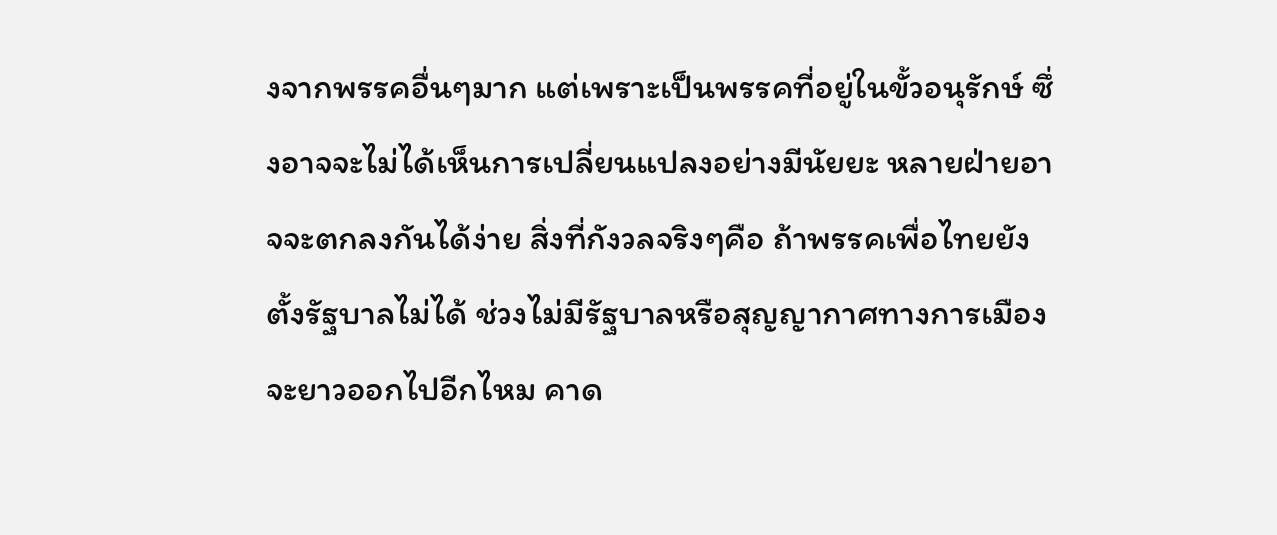งจากพรรคอื่นๆมาก แต่เพราะเป็นพรรคที่อยู่ในขั้วอนุรักษ์ ซึ่งอาจจะไม่ได้เห็นการเปลี่ยนแปลงอย่างมีนัยยะ หลายฝ่ายอาจจะตกลงกันได้ง่าย สิ่งที่กังวลจริงๆคือ ถ้าพรรคเพื่อไทยยังตั้งรัฐบาลไม่ได้ ช่วงไม่มีรัฐบาลหรือสุญญากาศทางการเมืองจะยาวออกไปอีกไหม คาด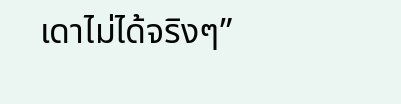เดาไม่ได้จริงๆ”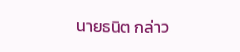นายธนิต กล่าว